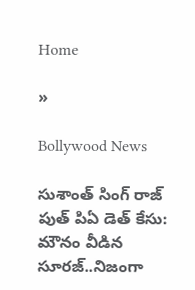Home

»

Bollywood News

సుశాంత్ సింగ్ రాజ్ పుత్ పిఏ డెత్ కేసు: మౌనం వీడిన  సూరజ్..నిజంగా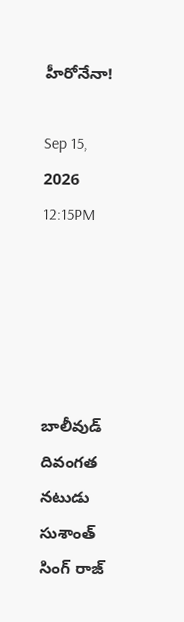హీరోనేనా!

Sep 15, 2026 12:15PM





బాలీవుడ్ దివంగత నటుడు సుశాంత్ సింగ్ రాజ్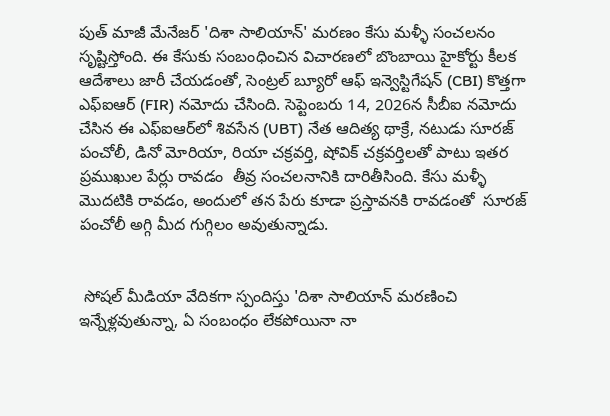పుత్ మాజీ మేనేజర్ 'దిశా సాలియాన్' మరణం కేసు మళ్ళీ సంచలనం సృష్టిస్తోంది. ఈ కేసుకు సంబంధించిన విచారణలో బొంబాయి హైకోర్టు కీలక ఆదేశాలు జారీ చేయడంతో, సెంట్రల్ బ్యూరో ఆఫ్ ఇన్వెస్టిగేషన్ (CBI) కొత్తగా ఎఫ్‌ఐఆర్ (FIR) నమోదు చేసింది. సెప్టెంబరు 14, 2026న సీబీఐ నమోదు చేసిన ఈ ఎఫ్‌ఐఆర్‌లో శివసేన (UBT) నేత ఆదిత్య థాక్రే, నటుడు సూరజ్ పంచోలీ, డినో మోరియా, రియా చక్రవర్తి, షోవిక్ చక్రవర్తిలతో పాటు ఇతర ప్రముఖుల పేర్లు రావడం  తీవ్ర సంచలనానికి దారితీసింది. కేసు మళ్ళీ మొదటికి రావడం, అందులో తన పేరు కూడా ప్రస్తావనకి రావడంతో  సూరజ్ పంచోలీ అగ్గి మీద గుగ్గిలం అవుతున్నాడు.


 సోషల్ మీడియా వేదికగా స్పందిస్తు 'దిశా సాలియాన్ మరణించి ఇన్నేళ్లవుతున్నా, ఏ సంబంధం లేకపోయినా నా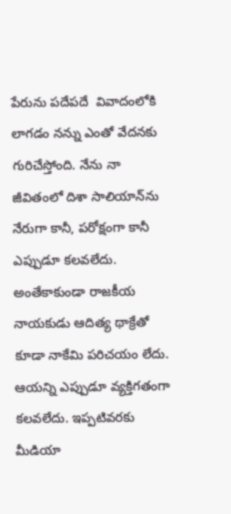పేరును పదేపదే  వివాదంలోకి లాగడం నన్ను ఎంతో వేదనకు గురిచేస్తోంది. నేను నా జీవితంలో దిశా సాలియాన్‌ను నేరుగా కానీ, పరోక్షంగా కానీ ఎప్పుడూ కలవలేదు. అంతేకాకుండా రాజకీయ నాయకుడు ఆదిత్య థాక్రేతో కూడా నాకేమి పరిచయం లేదు. ఆయన్ని ఎప్పుడూ వ్యక్తిగతంగా కలవలేదు. ఇప్పటివరకు మీడియా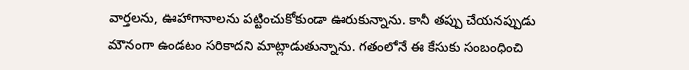వార్తలను, ఊహాగానాలను పట్టించుకోకుండా ఊరుకున్నాను. కానీ తప్పు చేయనప్పుడు మౌనంగా ఉండటం సరికాదని మాట్లాడుతున్నాను. గతంలోనే ఈ కేసుకు సంబంధించి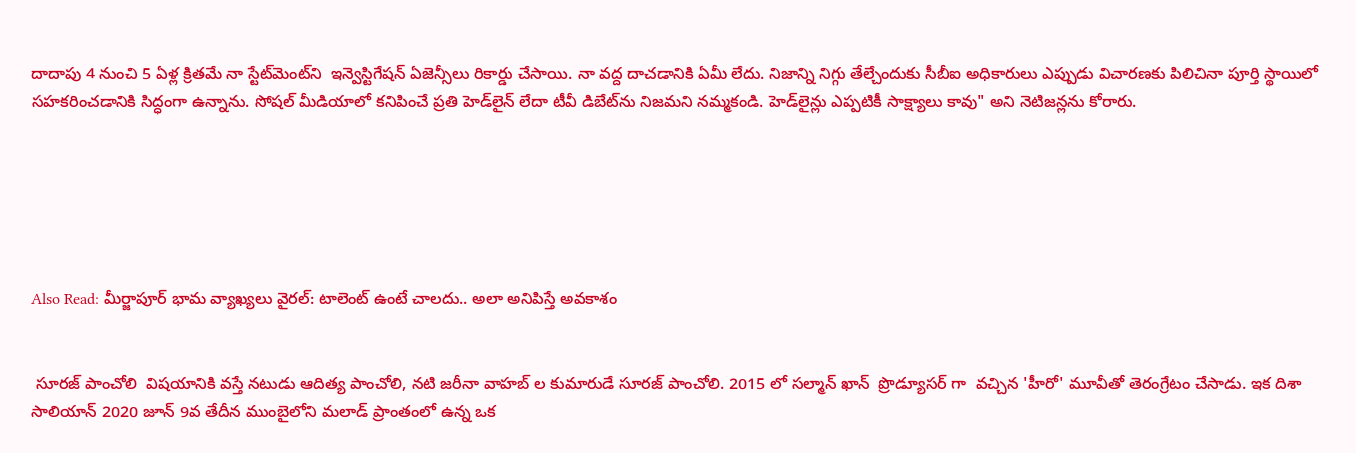దాదాపు 4 నుంచి 5 ఏళ్ల క్రితమే నా స్టేట్‌మెంట్‌ని  ఇన్వెస్టిగేషన్ ఏజెన్సీలు రికార్డు చేసాయి. నా వద్ద దాచడానికి ఏమీ లేదు. నిజాన్ని నిగ్గు తేల్చేందుకు సీబీఐ అధికారులు ఎప్పుడు విచారణకు పిలిచినా పూర్తి స్థాయిలో సహకరించడానికి సిద్ధంగా ఉన్నాను. సోషల్ మీడియాలో కనిపించే ప్రతి హెడ్‌లైన్ లేదా టీవీ డిబేట్‌ను నిజమని నమ్మకండి. హెడ్‌లైన్లు ఎప్పటికీ సాక్ష్యాలు కావు" అని నెటిజన్లను కోరారు.






Also Read: మీర్జాపూర్ భామ వ్యాఖ్యలు వైరల్: టాలెంట్ ఉంటే చాలదు.. అలా అనిపిస్తే అవకాశం


 సూరజ్ పాంచోలి  విషయానికి వస్తే నటుడు ఆదిత్య పాంచోలి, నటి జరీనా వాహబ్ ల కుమారుడే సూరజ్ పాంచోలి. 2015 లో సల్మాన్ ఖాన్  ప్రొడ్యూసర్ గా  వచ్చిన 'హీరో' మూవీతో తెరంగ్రేటం చేసాడు. ఇక దిశా సాలియాన్ 2020 జూన్ 9వ తేదీన ముంబైలోని మలాడ్ ప్రాంతంలో ఉన్న ఒక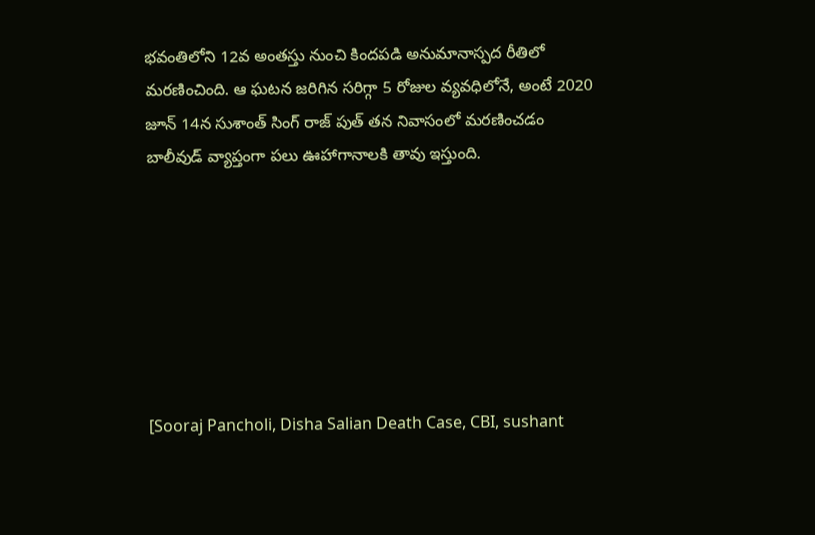భవంతిలోని 12వ అంతస్తు నుంచి కిందపడి అనుమానాస్పద రీతిలో మరణించింది. ఆ ఘటన జరిగిన సరిగ్గా 5 రోజుల వ్యవధిలోనే, అంటే 2020 జూన్ 14న సుశాంత్ సింగ్ రాజ్ పుత్ తన నివాసంలో మరణించడం బాలీవుడ్ వ్యాప్తంగా పలు ఊహాగానాలకి తావు ఇస్తుంది.







[Sooraj Pancholi, Disha Salian Death Case, CBI, sushant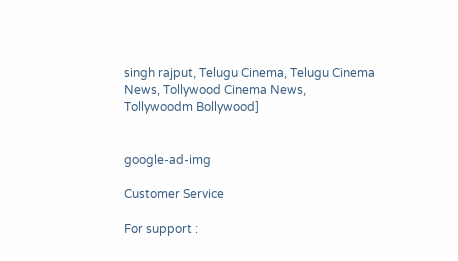singh rajput, Telugu Cinema, Telugu Cinema  News, Tollywood Cinema News, Tollywoodm Bollywood]


google-ad-img

Customer Service

For support :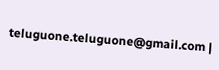teluguone.teluguone@gmail.com |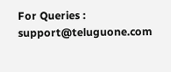For Queries : support@teluguone.com